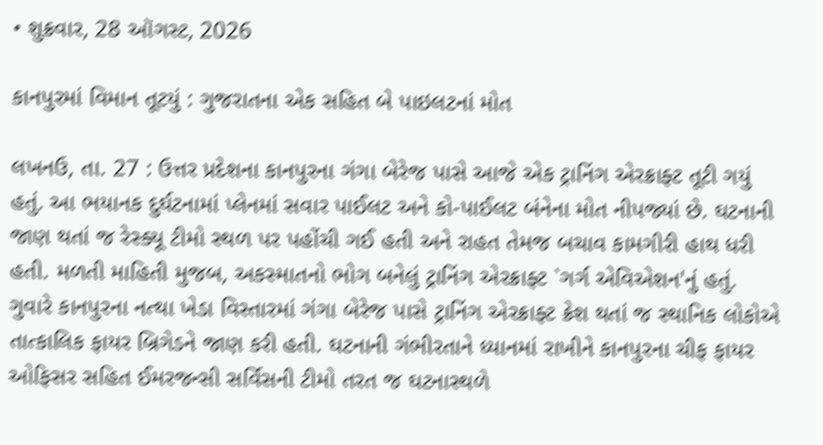• શુક્રવાર, 28 ઑગસ્ટ, 2026

કાનપુરમાં વિમાન તૂટયું : ગુજરાતના એક સહિત બે પાઇલટનાં મોત

લખનઉ, તા. 27 : ઉત્તર પ્રદેશના કાનપુરના ગંગા બેરેજ પાસે આજે એક ટ્રાનિંગ એરક્રાફ્ટ તૂટી ગયું હતું. આ ભયાનક દુર્ઘટનામાં પ્લેનમાં સવાર પાઈલટ અને કો-પાઈલટ બંનેના મોત નીપજ્યાં છે. ઘટનાની જાણ થતાં જ રેસ્ક્યૂ ટીમો સ્થળ પર પહોંચી ગઈ હતી અને રાહત તેમજ બચાવ કામગીરી હાથ ધરી હતી. મળતી માહિતી મુજબ, અકસ્માતનો ભોગ બનેલું ટ્રાનિંગ એરક્રાફ્ટ `ગર્ગ એવિએશન'નું હતું. ગુવારે કાનપુરના નત્થા ખેડા વિસ્તારમાં ગંગા બેરેજ પાસે ટ્રાનિંગ એરક્રાફ્ટ ક્રેશ થતાં જ સ્થાનિક લોકોએ તાત્કાલિક ફાયર બ્રિગેડને જાણ કરી હતી. ઘટનાની ગંભીરતાને ધ્યાનમાં રાખીને કાનપુરના ચીફ ફાયર ઓફિસર સહિત ઈમરજન્સી સર્વિસની ટીમો તરત જ ઘટનાસ્થળે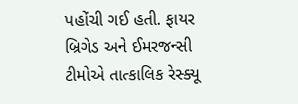પહોંચી ગઈ હતી. ફાયર બ્રિગેડ અને ઈમરજન્સી ટીમોએ તાત્કાલિક રેસ્ક્યૂ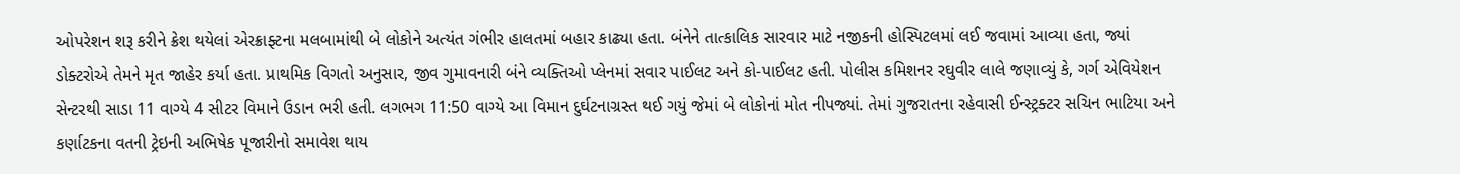ઓપરેશન શરૂ કરીને ક્રેશ થયેલાં એરક્રાફ્ટના મલબામાંથી બે લોકોને અત્યંત ગંભીર હાલતમાં બહાર કાઢ્યા હતા. બંનેને તાત્કાલિક સારવાર માટે નજીકની હોસ્પિટલમાં લઈ જવામાં આવ્યા હતા, જ્યાં ડોક્ટરોએ તેમને મૃત જાહેર કર્યા હતા. પ્રાથમિક વિગતો અનુસાર, જીવ ગુમાવનારી બંને વ્યક્તિઓ પ્લેનમાં સવાર પાઈલટ અને કો-પાઈલટ હતી. પોલીસ કમિશનર રઘુવીર લાલે જણાવ્યું કે, ગર્ગ એવિયેશન સેન્ટરથી સાડા 11 વાગ્યે 4 સીટર વિમાને ઉડાન ભરી હતી. લગભગ 11:50 વાગ્યે આ વિમાન દુર્ઘટનાગ્રસ્ત થઈ ગયું જેમાં બે લોકોનાં મોત નીપજ્યાં. તેમાં ગુજરાતના રહેવાસી ઈન્સ્ટ્રક્ટર સચિન ભાટિયા અને કર્ણાટકના વતની ટ્રેઇની અભિષેક પૂજારીનો સમાવેશ થાય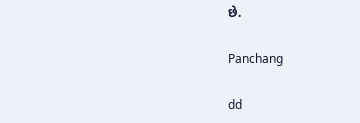છે.

Panchang

dd